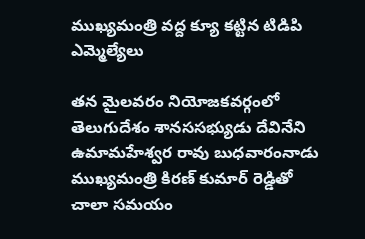ముఖ్యమంత్రి వద్ద క్యూ కట్టిన టిడిపి ఎమ్మెల్యేలు

తన మైలవరం నియోజకవర్గంలో తెలుగుదేశం శానససభ్యుడు దేవినేని ఉమామహేశ్వర రావు బుధవారంనాడు ముఖ్యమంత్రి కిరణ్ కుమార్ రెడ్డితో చాలా సమయం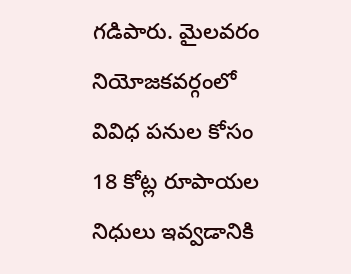గడిపారు. మైలవరం నియోజకవర్గంలో వివిధ పనుల కోసం 18 కోట్ల రూపాయల నిధులు ఇవ్వడానికి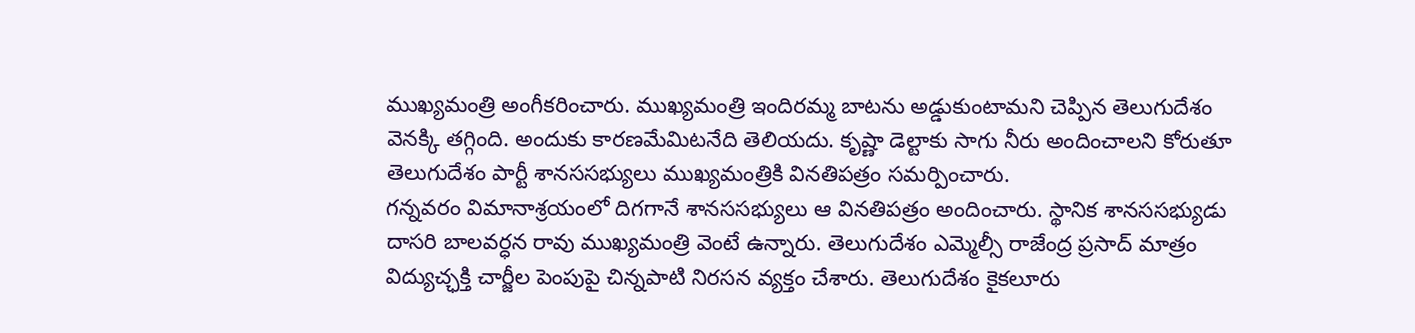ముఖ్యమంత్రి అంగీకరించారు. ముఖ్యమంత్రి ఇందిరమ్మ బాటను అడ్డుకుంటామని చెప్పిన తెలుగుదేశం వెనక్కి తగ్గింది. అందుకు కారణమేమిటనేది తెలియదు. కృష్ణా డెల్టాకు సాగు నీరు అందించాలని కోరుతూ తెలుగుదేశం పార్టీ శానససభ్యులు ముఖ్యమంత్రికి వినతిపత్రం సమర్పించారు.
గన్నవరం విమానాశ్రయంలో దిగగానే శానససభ్యులు ఆ వినతిపత్రం అందించారు. స్థానిక శానససభ్యుడు దాసరి బాలవర్ధన రావు ముఖ్యమంత్రి వెంటే ఉన్నారు. తెలుగుదేశం ఎమ్మెల్సీ రాజేంద్ర ప్రసాద్ మాత్రం విద్యుచ్ఛక్తి చార్జీల పెంపుపై చిన్నపాటి నిరసన వ్యక్తం చేశారు. తెలుగుదేశం కైకలూరు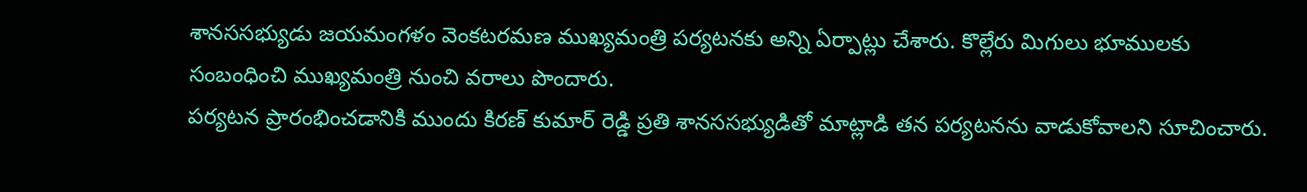శానససభ్యుడు జయమంగళం వెంకటరమణ ముఖ్యమంత్రి పర్యటనకు అన్ని ఏర్పాట్లు చేశారు. కొల్లేరు మిగులు భూములకు సంబంధించి ముఖ్యమంత్రి నుంచి వరాలు పొందారు.
పర్యటన ప్రారంభించడానికి ముందు కిరణ్ కుమార్ రెడ్డి ప్రతి శానససభ్యుడితో మాట్లాడి తన పర్యటనను వాడుకోవాలని సూచించారు.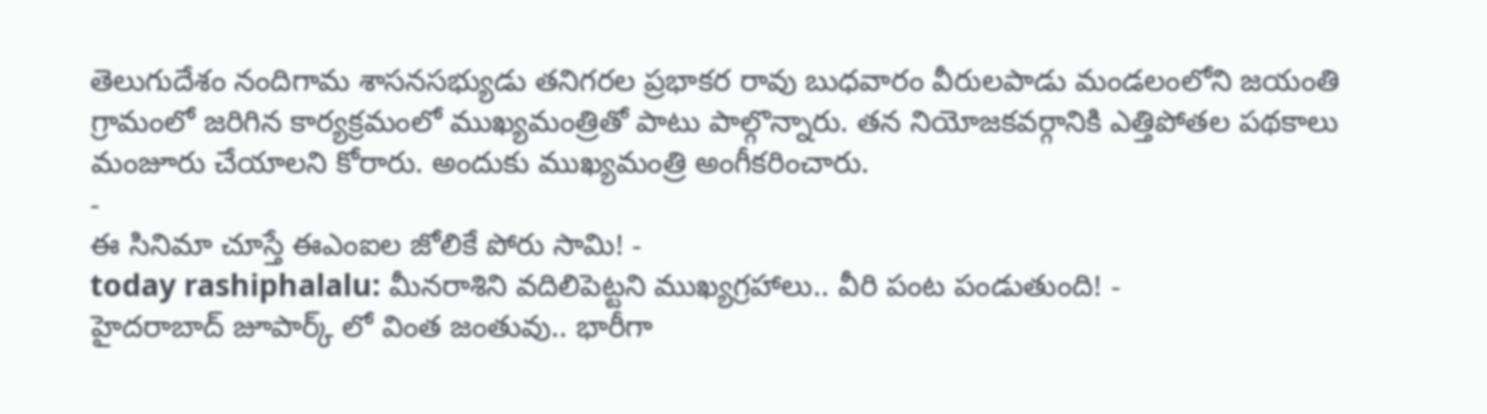తెలుగుదేశం నందిగామ శాసనసభ్యుడు తనిగరల ప్రభాకర రావు బుధవారం వీరులపాడు మండలంలోని జయంతి గ్రామంలో జరిగిన కార్యక్రమంలో ముఖ్యమంత్రితో పాటు పాల్గొన్నారు. తన నియోజకవర్గానికి ఎత్తిపోతల పథకాలు మంజూరు చేయాలని కోరారు. అందుకు ముఖ్యమంత్రి అంగీకరించారు.
-
ఈ సినిమా చూస్తే ఈఎంఐల జోలికే పోరు సామి! -
today rashiphalalu: మీనరాశిని వదిలిపెట్టని ముఖ్యగ్రహాలు.. వీరి పంట పండుతుంది! -
హైదరాబాద్ జూపార్క్ లో వింత జంతువు.. భారీగా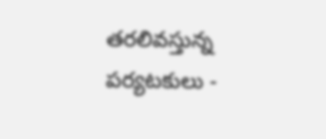తరలివస్తున్న పర్యటకులు -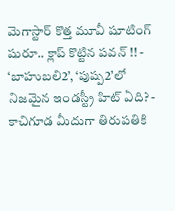మెగాస్టార్ కొత్త మూవీ షూటింగ్ షురూ.. క్లాప్ కొట్టిన పవన్ !! -
‘బాహుబలి2’, ‘పుష్ప2’లో నిజమైన ఇండస్ట్రీ హిట్ ఏది? -
కాచిగూడ మీదుగా తిరుపతికి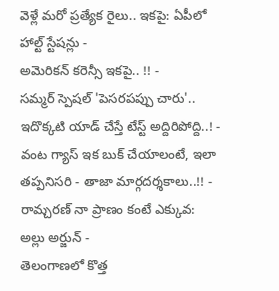వెళ్లే మరో ప్రత్యేక రైలు.. ఇకపై: ఏపీలో హాల్ట్ స్టేషన్లు -
అమెరికన్ కరెన్సీ ఇకపై.. !! -
సమ్మర్ స్పెషల్ 'పెసరపప్పు చారు'.. ఇదొక్కటి యాడ్ చేస్తే టేస్ట్ అద్దిరిపోద్ది..! -
వంట గ్యాస్ ఇక బుక్ చేయాలంటే, ఇలా తప్పనిసరి - తాజా మార్గదర్శకాలు..!! -
రామ్చరణ్ నా ప్రాణం కంటే ఎక్కువ: అల్లు అర్జున్ -
తెలంగాణలో కొత్త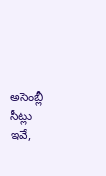అసెంబ్లీ సీట్లు ఇవే,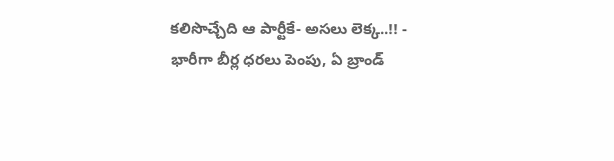కలిసొచ్చేది ఆ పార్టీకే- అసలు లెక్క..!! -
భారీగా బీర్ల ధరలు పెంపు, ఏ బ్రాండ్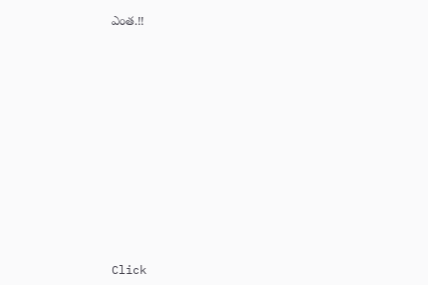ఎంత.!!












Click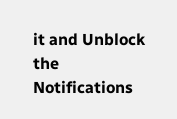it and Unblock the Notifications